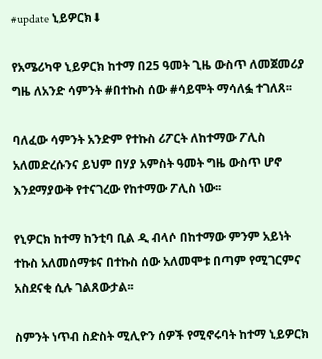#update ኒይዎርክ⬇

የአሜሪካዋ ኒይዎርክ ከተማ በ25 ዓመት ጊዜ ውስጥ ለመጀመሪያ ግዜ ለአንድ ሳምንት #በተኩስ ሰው #ሳይሞት ማሳለፏ ተገለጸ፡፡

ባለፈው ሳምንት አንድም የተኩስ ሪፖርት ለከተማው ፖሊስ አለመድረሱንና ይህም በሃያ አምስት ዓመት ግዜ ውስጥ ሆኖ እንደማያውቅ የተናገረው የከተማው ፖሊስ ነው፡፡

የኒዎርክ ከተማ ከንቲባ ቢል ዲ ብላሶ በከተማው ምንም አይነት ተኩስ አለመሰማቱና በተኩስ ሰው አለመሞቱ በጣም የሚገርምና አስደናቂ ሲሉ ገልጸውታል፡፡

ስምንት ነጥብ ስድስት ሚሊዮን ሰዎች የሚኖሩባት ከተማ ኒይዎርክ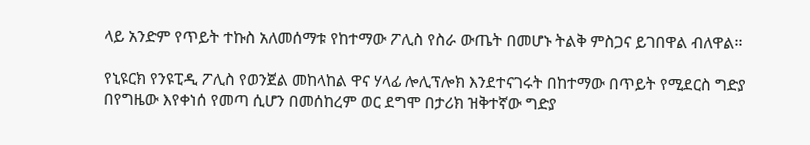ላይ አንድም የጥይት ተኩስ አለመሰማቱ የከተማው ፖሊስ የስራ ውጤት በመሆኑ ትልቅ ምስጋና ይገበዋል ብለዋል፡፡

የኒዩርክ የንዩፒዲ ፖሊስ የወንጀል መከላከል ዋና ሃላፊ ሎሊፕሎክ እንደተናገሩት በከተማው በጥይት የሚደርስ ግድያ በየግዜው እየቀነሰ የመጣ ሲሆን በመሰከረም ወር ደግሞ በታሪክ ዝቅተኛው ግድያ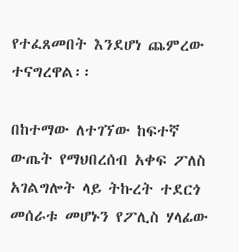የተፈጸመበት እንደሆነ ጨምረው ተናግረዋል፡፡

በከተማው ለተገኘው ከፍተኛ ውጤት የማህበረሰብ አቀፍ ፖለስ አገልግሎት ላይ ትኩረት ተደርጎ መሰራቱ መሆኑን የፖሊስ ሃላፊው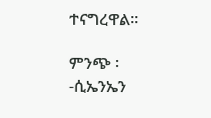ተናግረዋል፡፡

ምንጭ ፡-ሲኤንኤን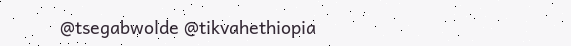@tsegabwolde @tikvahethiopia